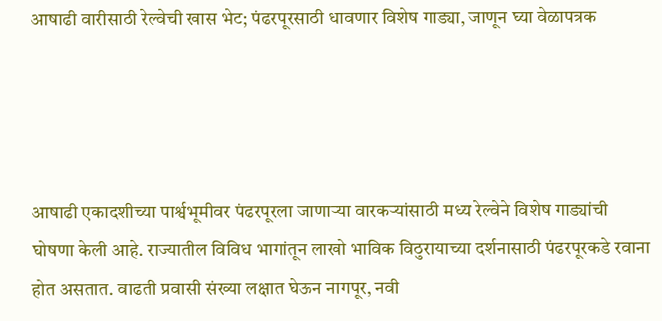आषाढी वारीसाठी रेल्वेची खास भेट; पंढरपूरसाठी धावणार विशेष गाड्या, जाणून घ्या वेळापत्रक




आषाढी एकादशीच्या पार्श्वभूमीवर पंढरपूरला जाणाऱ्या वारकऱ्यांसाठी मध्य रेल्वेने विशेष गाड्यांची घोषणा केली आहे. राज्यातील विविध भागांतून लाखो भाविक विठुरायाच्या दर्शनासाठी पंढरपूरकडे रवाना होत असतात. वाढती प्रवासी संख्या लक्षात घेऊन नागपूर, नवी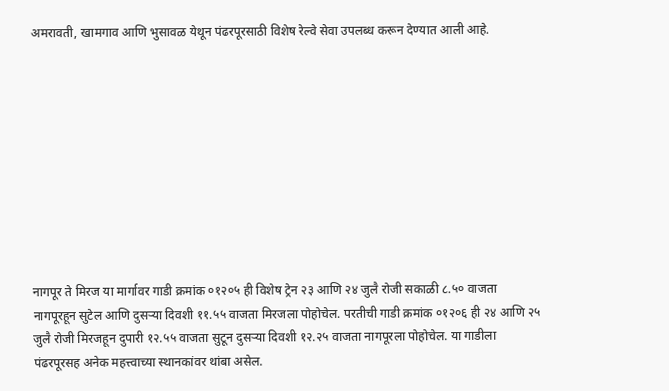अमरावती, खामगाव आणि भुसावळ येथून पंढरपूरसाठी विशेष रेल्वे सेवा उपलब्ध करून देण्यात आली आहे.










नागपूर ते मिरज या मार्गावर गाडी क्रमांक ०१२०५ ही विशेष ट्रेन २३ आणि २४ जुलै रोजी सकाळी ८.५० वाजता नागपूरहून सुटेल आणि दुसऱ्या दिवशी ११.५५ वाजता मिरजला पोहोचेल. परतीची गाडी क्रमांक ०१२०६ ही २४ आणि २५ जुलै रोजी मिरजहून दुपारी १२.५५ वाजता सुटून दुसऱ्या दिवशी १२.२५ वाजता नागपूरला पोहोचेल. या गाडीला पंढरपूरसह अनेक महत्त्वाच्या स्थानकांवर थांबा असेल.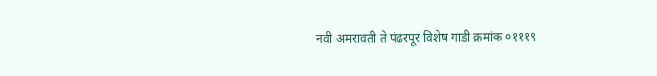नवी अमरावती ते पंढरपूर विशेष गाडी क्रमांक ०१११९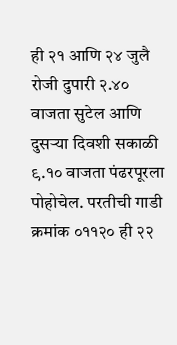ही २१ आणि २४ जुलै रोजी दुपारी २.४० वाजता सुटेल आणि दुसऱ्या दिवशी सकाळी ९.१० वाजता पंढरपूरला पोहोचेल. परतीची गाडी क्रमांक ०११२० ही २२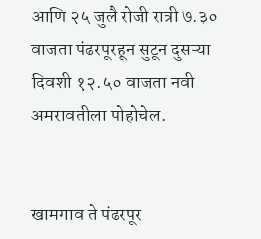आणि २५ जुलै रोजी रात्री ७.३० वाजता पंढरपूरहून सुटून दुसऱ्या दिवशी १२.५० वाजता नवी अमरावतीला पोहोचेल.


खामगाव ते पंढरपूर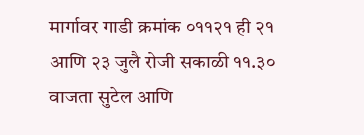मार्गावर गाडी क्रमांक ०११२१ ही २१ आणि २३ जुलै रोजी सकाळी ११.३० वाजता सुटेल आणि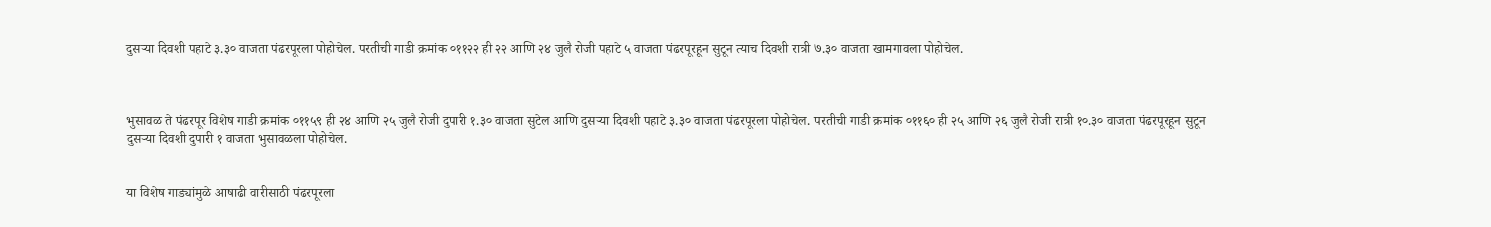दुसऱ्या दिवशी पहाटे ३.३० वाजता पंढरपूरला पोहोचेल. परतीची गाडी क्रमांक ०११२२ ही २२ आणि २४ जुलै रोजी पहाटे ५ वाजता पंढरपूरहून सुटून त्याच दिवशी रात्री ७.३० वाजता खामगावला पोहोचेल.



भुसावळ ते पंढरपूर विशेष गाडी क्रमांक ०११५९ ही २४ आणि २५ जुलै रोजी दुपारी १.३० वाजता सुटेल आणि दुसऱ्या दिवशी पहाटे ३.३० वाजता पंढरपूरला पोहोचेल. परतीची गाडी क्रमांक ०११६० ही २५ आणि २६ जुलै रोजी रात्री १०.३० वाजता पंढरपूरहून सुटून दुसऱ्या दिवशी दुपारी १ वाजता भुसावळला पोहोचेल.


या विशेष गाड्यांमुळे आषाढी वारीसाठी पंढरपूरला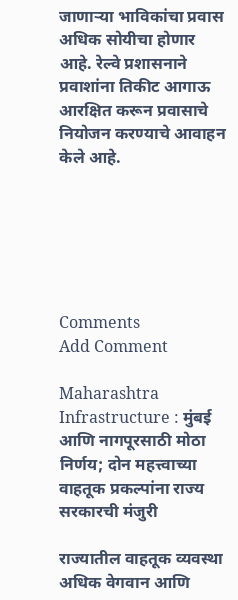जाणाऱ्या भाविकांचा प्रवास अधिक सोयीचा होणार आहे. रेल्वे प्रशासनाने प्रवाशांना तिकीट आगाऊ आरक्षित करून प्रवासाचे नियोजन करण्याचे आवाहन केले आहे.






Comments
Add Comment

Maharashtra Infrastructure : मुंबई आणि नागपूरसाठी मोठा निर्णय; दोन महत्त्वाच्या वाहतूक प्रकल्पांना राज्य सरकारची मंजुरी

राज्यातील वाहतूक व्यवस्था अधिक वेगवान आणि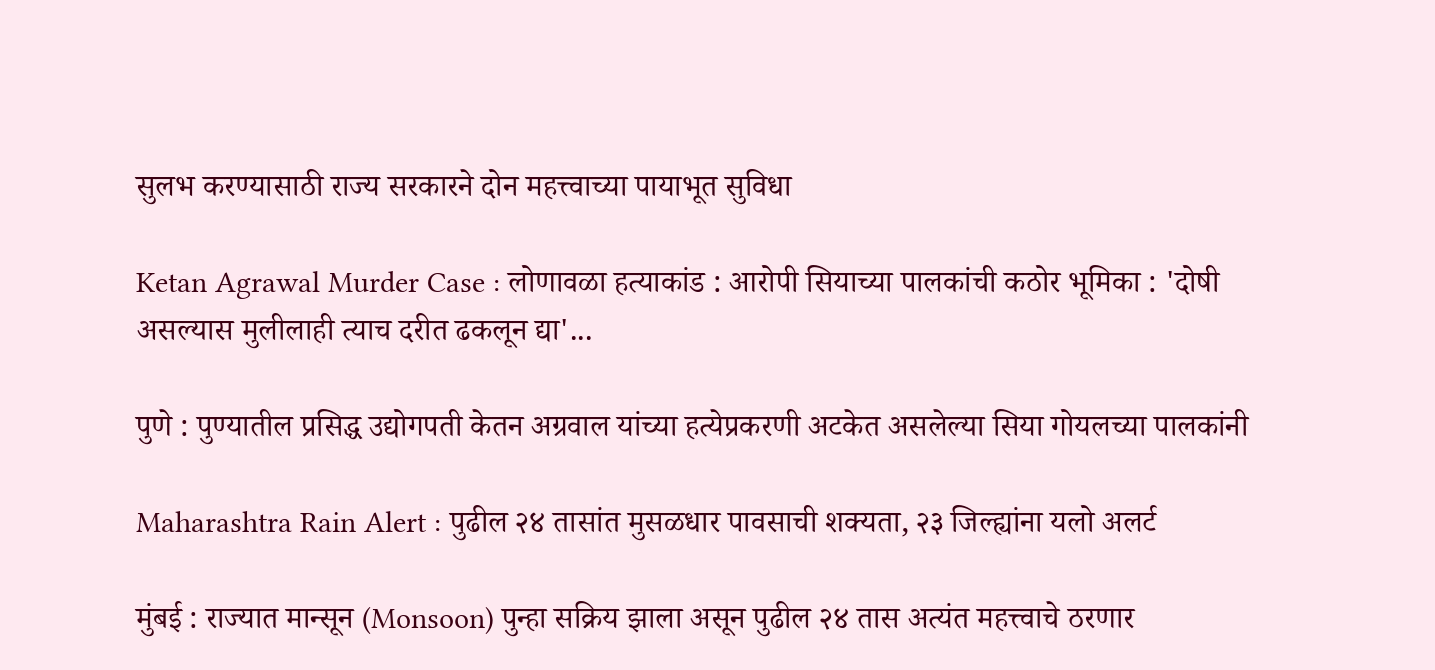सुलभ करण्यासाठी राज्य सरकारने दोन महत्त्वाच्या पायाभूत सुविधा

Ketan Agrawal Murder Case : लोणावळा हत्याकांड : आरोपी सियाच्या पालकांची कठोर भूमिका : 'दोषी असल्यास मुलीलाही त्याच दरीत ढकलून द्या'...

पुणे : पुण्यातील प्रसिद्ध उद्योगपती केतन अग्रवाल यांच्या हत्येप्रकरणी अटकेत असलेल्या सिया गोयलच्या पालकांनी

Maharashtra Rain Alert : पुढील २४ तासांत मुसळधार पावसाची शक्यता, २३ जिल्ह्यांना यलो अलर्ट

मुंबई : राज्यात मान्सून (Monsoon) पुन्हा सक्रिय झाला असून पुढील २४ तास अत्यंत महत्त्वाचे ठरणार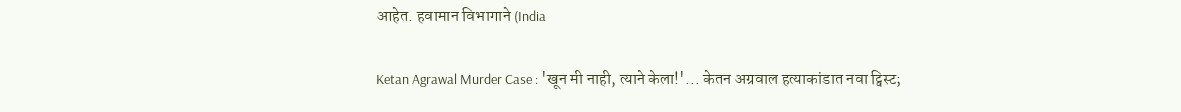आहेत. हवामान विभागाने (India

Ketan Agrawal Murder Case : 'खून मी नाही, त्याने केला!'... केतन अग्रवाल हत्याकांडात नवा ट्विस्ट;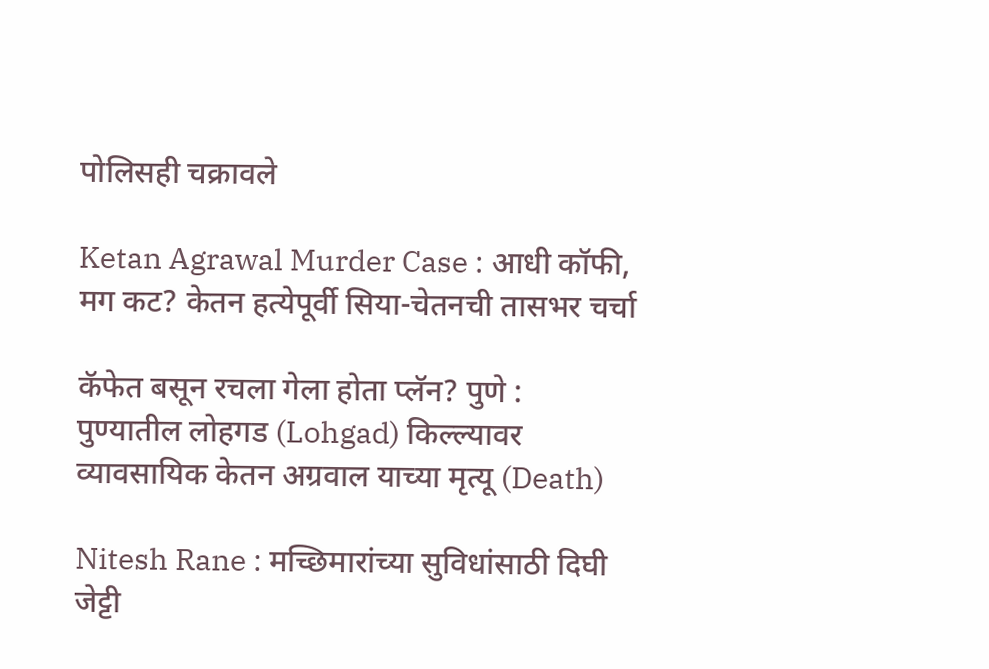पोलिसही चक्रावले

Ketan Agrawal Murder Case : आधी कॉफी, मग कट? केतन हत्येपूर्वी सिया-चेतनची तासभर चर्चा

कॅफेत बसून रचला गेला होता प्लॅन? पुणे :  पुण्यातील लोहगड (Lohgad) किल्ल्यावर व्यावसायिक केतन अग्रवाल याच्या मृत्यू (Death)

Nitesh Rane : मच्छिमारांच्या सुविधांसाठी दिघी जेट्टी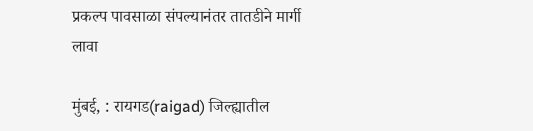प्रकल्प पावसाळा संपल्यानंतर तातडीने मार्गी लावा

मुंबई, : रायगड(raigad) जिल्ह्यातील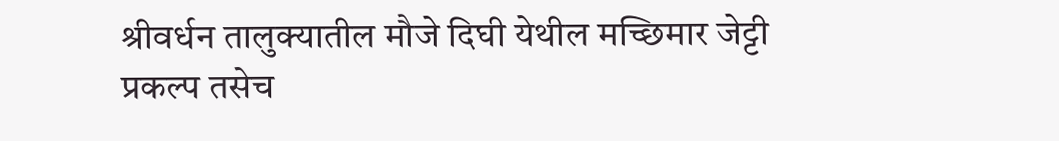श्रीवर्धन तालुक्यातील मौजे दिघी येथील मच्छिमार जेट्टी प्रकल्प तसेच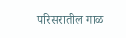परिसरातील गाळ